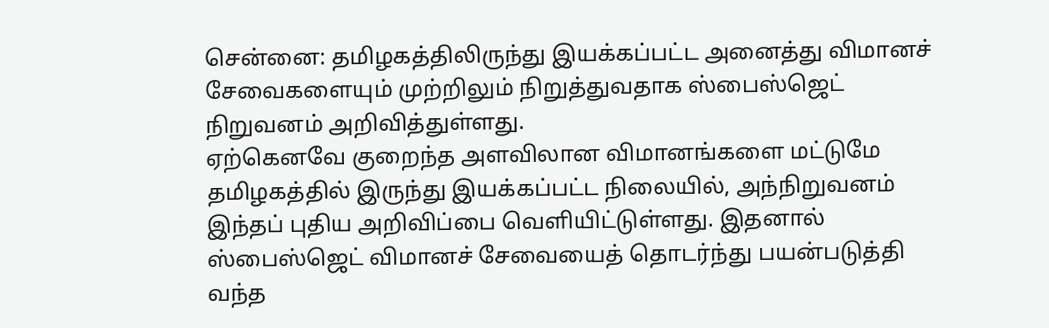சென்னை: தமிழகத்திலிருந்து இயக்கப்பட்ட அனைத்து விமானச் சேவைகளையும் முற்றிலும் நிறுத்துவதாக ஸ்பைஸ்ஜெட் நிறுவனம் அறிவித்துள்ளது.
ஏற்கெனவே குறைந்த அளவிலான விமானங்களை மட்டுமே தமிழகத்தில் இருந்து இயக்கப்பட்ட நிலையில், அந்நிறுவனம் இந்தப் புதிய அறிவிப்பை வெளியிட்டுள்ளது. இதனால் ஸ்பைஸ்ஜெட் விமானச் சேவையைத் தொடர்ந்து பயன்படுத்தி வந்த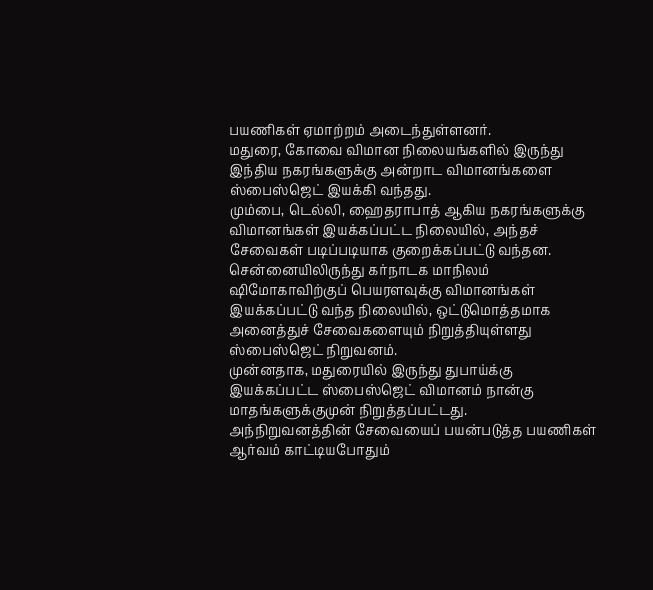பயணிகள் ஏமாற்றம் அடைந்துள்ளனர்.
மதுரை, கோவை விமான நிலையங்களில் இருந்து இந்திய நகரங்களுக்கு அன்றாட விமானங்களை ஸ்பைஸ்ஜெட் இயக்கி வந்தது.
மும்பை, டெல்லி, ஹைதராபாத் ஆகிய நகரங்களுக்கு விமானங்கள் இயக்கப்பட்ட நிலையில், அந்தச் சேவைகள் படிப்படியாக குறைக்கப்பட்டு வந்தன.
சென்னையிலிருந்து கர்நாடக மாநிலம் ஷிமோகாவிற்குப் பெயரளவுக்கு விமானங்கள் இயக்கப்பட்டு வந்த நிலையில், ஒட்டுமொத்தமாக அனைத்துச் சேவைகளையும் நிறுத்தியுள்ளது ஸ்பைஸ்ஜெட் நிறுவனம்.
முன்னதாக, மதுரையில் இருந்து துபாய்க்கு இயக்கப்பட்ட ஸ்பைஸ்ஜெட் விமானம் நான்கு மாதங்களுக்குமுன் நிறுத்தப்பட்டது.
அந்நிறுவனத்தின் சேவையைப் பயன்படுத்த பயணிகள் ஆர்வம் காட்டியபோதும்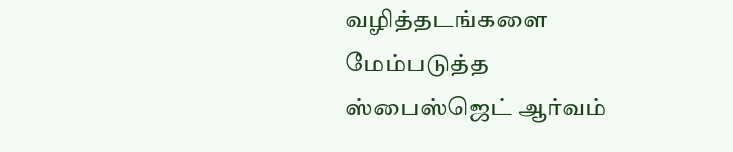வழித்தடங்களை மேம்படுத்த ஸ்பைஸ்ஜெட் ஆர்வம்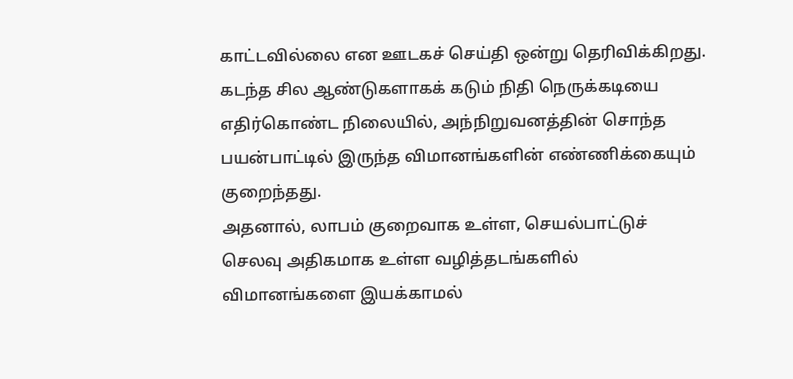காட்டவில்லை என ஊடகச் செய்தி ஒன்று தெரிவிக்கிறது.
கடந்த சில ஆண்டுகளாகக் கடும் நிதி நெருக்கடியை எதிர்கொண்ட நிலையில், அந்நிறுவனத்தின் சொந்த பயன்பாட்டில் இருந்த விமானங்களின் எண்ணிக்கையும் குறைந்தது.
அதனால், லாபம் குறைவாக உள்ள, செயல்பாட்டுச் செலவு அதிகமாக உள்ள வழித்தடங்களில் விமானங்களை இயக்காமல்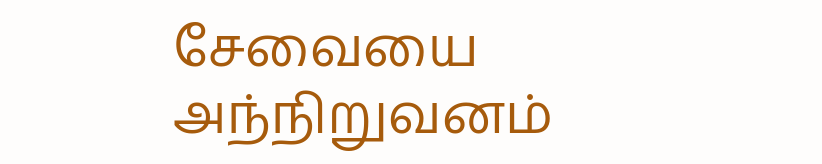சேவையை அந்நிறுவனம்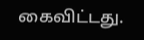கைவிட்டது.